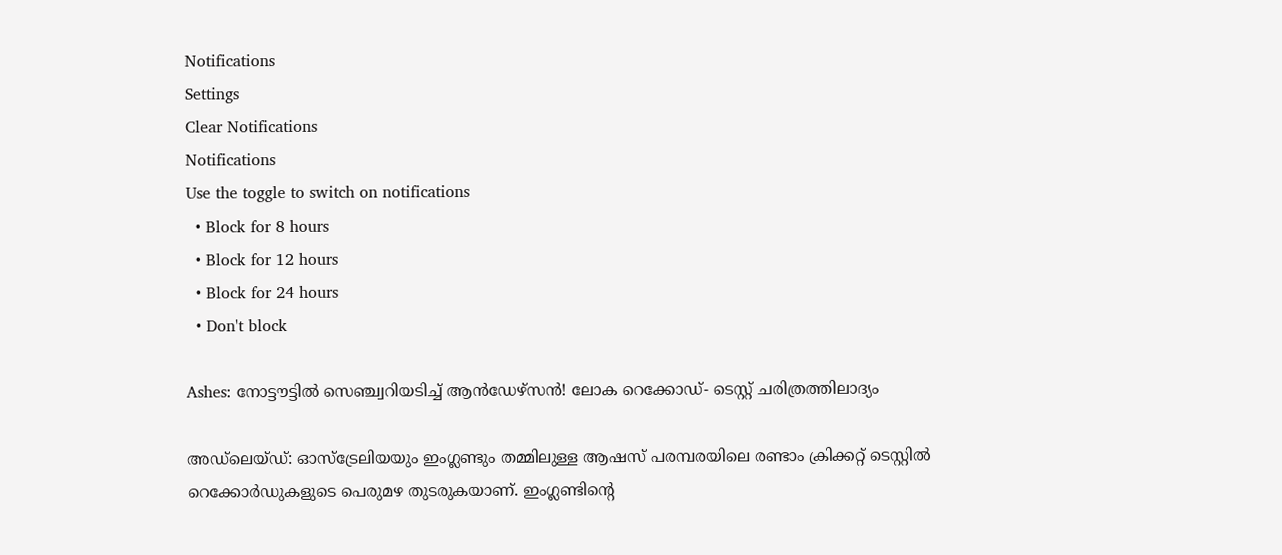Notifications
Settings
Clear Notifications
Notifications
Use the toggle to switch on notifications
  • Block for 8 hours
  • Block for 12 hours
  • Block for 24 hours
  • Don't block

Ashes: നോട്ടൗട്ടില്‍ സെഞ്ച്വറിയടിച്ച് ആന്‍ഡേഴ്‌സന്‍! ലോക റെക്കോഡ്- ടെസ്റ്റ് ചരിത്രത്തിലാദ്യം

അഡ്‌ലെയ്ഡ്: ഓസ്‌ട്രേലിയയും ഇംഗ്ലണ്ടും തമ്മിലുള്ള ആഷസ് പരമ്പരയിലെ രണ്ടാം ക്രിക്കറ്റ് ടെസ്റ്റില്‍ റെക്കോര്‍ഡുകളുടെ പെരുമഴ തുടരുകയാണ്. ഇംഗ്ലണ്ടിന്റെ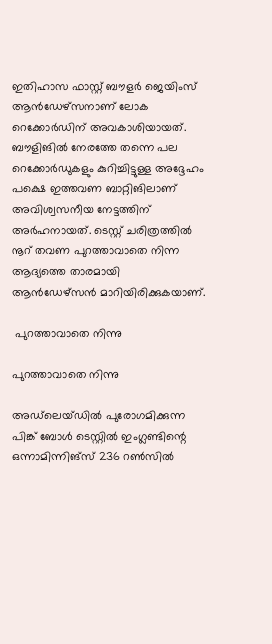ഇതിഹാസ ഫാസ്റ്റ് ബൗളര്‍ ജെയിംസ് ആന്‍ഡേഴ്‌സനാണ് ലോക റെക്കോര്‍ഡിന് അവകാശിയായത്. ബൗളിങില്‍ നേരത്തേ തന്നെ പല റെക്കോര്‍ഡുകളും കുറിച്ചിട്ടുള്ള അദ്ദേഹം പക്ഷെ ഇത്തവണ ബാറ്റിങിലാണ് അവിശ്വസനീയ നേട്ടത്തിന് അര്‍ഹനായത്. ടെസ്റ്റ് ചരിത്രത്തില്‍ നൂറ് തവണ പുറത്താവാതെ നിന്ന ആദ്യത്തെ താരമായി ആന്‍ഡേഴ്‌സന്‍ മാറിയിരിക്കുകയാണ്.

 പുറത്താവാതെ നിന്നു

പുറത്താവാതെ നിന്നു

അഡ്‌ലെയ്ഡില്‍ പുരോഗമിക്കുന്ന പിങ്ക് ബോള്‍ ടെസ്റ്റില്‍ ഇംഗ്ലണ്ടിന്റെ ഒന്നാമിന്നിങ്‌സ് 236 റണ്‍സില്‍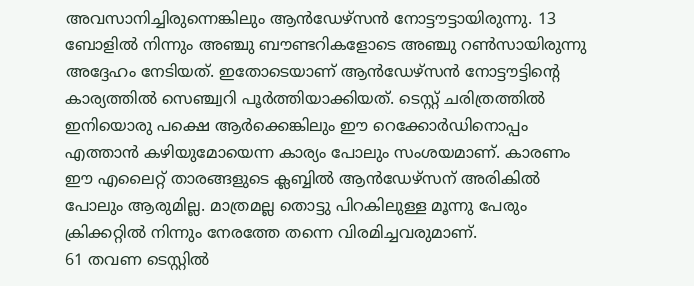അവസാനിച്ചിരുന്നെങ്കിലും ആന്‍ഡേഴ്‌സന്‍ നോട്ടൗട്ടായിരുന്നു. 13 ബോളില്‍ നിന്നും അഞ്ചു ബൗണ്ടറികളോടെ അഞ്ചു റണ്‍സായിരുന്നു അദ്ദേഹം നേടിയത്. ഇതോടെയാണ് ആന്‍ഡേഴ്‌സന്‍ നോട്ടൗട്ടിന്റെ കാര്യത്തില്‍ സെഞ്ച്വറി പൂര്‍ത്തിയാക്കിയത്. ടെസ്റ്റ് ചരിത്രത്തില്‍ ഇനിയൊരു പക്ഷെ ആര്‍ക്കെങ്കിലും ഈ റെക്കോര്‍ഡിനൊപ്പം എത്താന്‍ കഴിയുമോയെന്ന കാര്യം പോലും സംശയമാണ്. കാരണം ഈ എലൈറ്റ് താരങ്ങളുടെ ക്ലബ്ബില്‍ ആന്‍ഡേഴ്‌സന് അരികില്‍ പോലും ആരുമില്ല. മാത്രമല്ല തൊട്ടു പിറകിലുള്ള മൂന്നു പേരും ക്രിക്കറ്റില്‍ നിന്നും നേരത്തേ തന്നെ വിരമിച്ചവരുമാണ്.
61 തവണ ടെസ്റ്റില്‍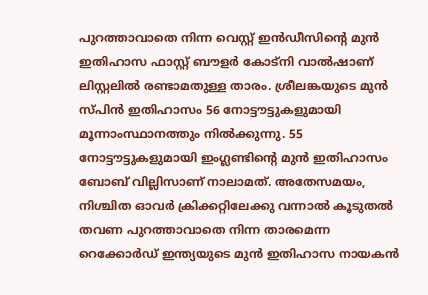പുറത്താവാതെ നിന്ന വെസ്റ്റ് ഇന്‍ഡീസിന്റെ മുന്‍ ഇതിഹാസ ഫാസ്റ്റ് ബൗളര്‍ കോട്‌നി വാല്‍ഷാണ് ലിസ്റ്റലില്‍ രണ്ടാമതുള്ള താരം. ശ്രീലങ്കയുടെ മുന്‍ സ്പിന്‍ ഇതിഹാസം 56 നോട്ടൗട്ടുകളുമായി മൂന്നാംസ്ഥാനത്തും നില്‍ക്കുന്നു. 55 നോട്ടൗട്ടുകളുമായി ഇംഗ്ലണ്ടിന്റെ മുന്‍ ഇതിഹാസം ബോബ് വില്ലിസാണ് നാലാമത്. അതേസമയം, നിശ്ചിത ഓവര്‍ ക്രിക്കറ്റിലേക്കു വന്നാല്‍ കൂടുതല്‍ തവണ പുറത്താവാതെ നിന്ന താരമെന്ന റെക്കോര്‍ഡ് ഇന്ത്യയുടെ മുന്‍ ഇതിഹാസ നായകന്‍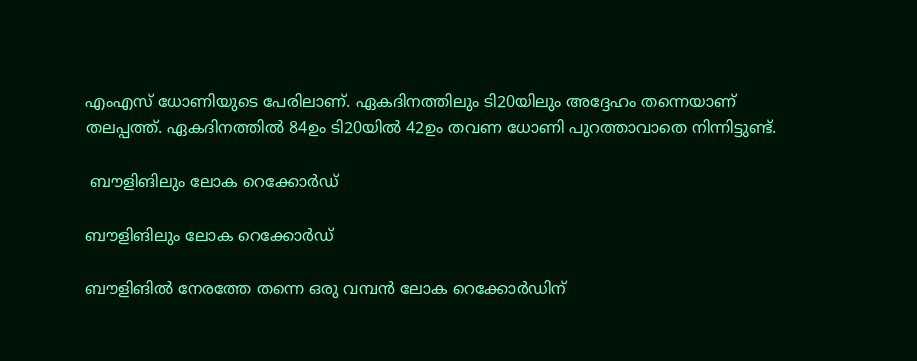എംഎസ് ധോണിയുടെ പേരിലാണ്. ഏകദിനത്തിലും ടി20യിലും അദ്ദേഹം തന്നെയാണ് തലപ്പത്ത്. ഏകദിനത്തില്‍ 84ഉം ടി20യില്‍ 42ഉം തവണ ധോണി പുറത്താവാതെ നിന്നിട്ടുണ്ട്.

 ബൗളിങിലും ലോക റെക്കോര്‍ഡ്

ബൗളിങിലും ലോക റെക്കോര്‍ഡ്

ബൗളിങില്‍ നേരത്തേ തന്നെ ഒരു വമ്പന്‍ ലോക റെക്കോര്‍ഡിന്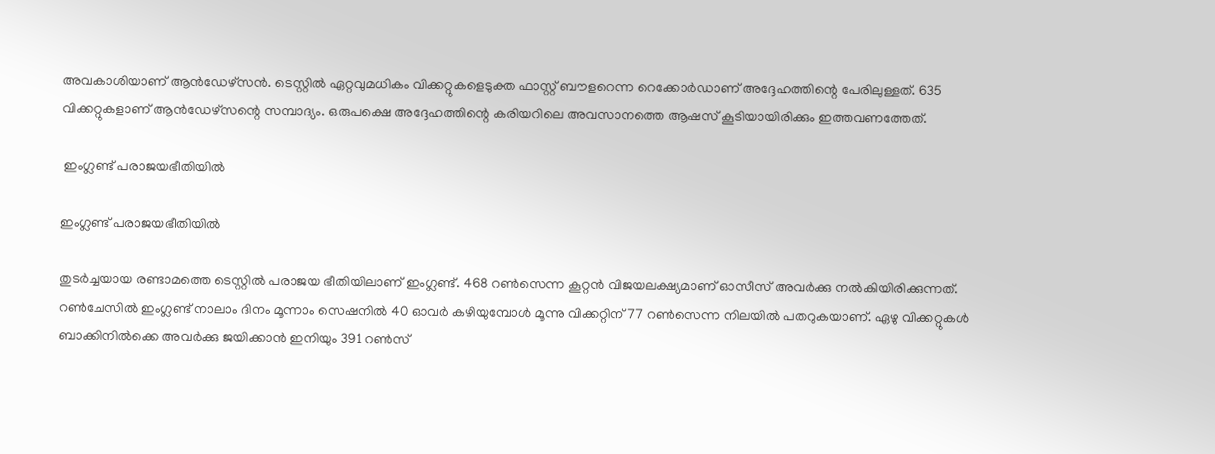അവകാശിയാണ് ആന്‍ഡേഴ്‌സന്‍. ടെസ്റ്റില്‍ ഏറ്റവുമധികം വിക്കറ്റുകളെടുക്ത ഫാസ്റ്റ് ബൗളറെന്ന റെക്കോര്‍ഡാണ് അദ്ദേഹത്തിന്റെ പേരിലുള്ളത്. 635 വിക്കറ്റുകളാണ് ആന്‍ഡേഴ്‌സന്റെ സമ്പാദ്യം. ഒരുപക്ഷെ അദ്ദേഹത്തിന്റെ കരിയറിലെ അവസാനത്തെ ആഷസ് കൂടിയായിരിക്കും ഇത്തവണത്തേത്.

 ഇംഗ്ലണ്ട് പരാജയഭീതിയില്‍

ഇംഗ്ലണ്ട് പരാജയഭീതിയില്‍

തുടര്‍ച്ചയായ രണ്ടാമത്തെ ടെസ്റ്റില്‍ പരാജയ ഭീതിയിലാണ് ഇംഗ്ലണ്ട്. 468 റണ്‍സെന്ന കൂറ്റന്‍ വിജയലക്ഷ്യമാണ് ഓസീസ് അവര്‍ക്കു നല്‍കിയിരിക്കുന്നത്. റണ്‍ചേസില്‍ ഇംഗ്ലണ്ട് നാലാം ദിനം മൂന്നാം സെഷനില്‍ 40 ഓവര്‍ കഴിയുമ്പോള്‍ മൂന്നു വിക്കറ്റിന് 77 റണ്‍സെന്ന നിലയില്‍ പതറുകയാണ്. ഏഴു വിക്കറ്റുകള്‍ ബാക്കിനില്‍ക്കെ അവര്‍ക്കു ജയിക്കാന്‍ ഇനിയും 391 റണ്‍സ്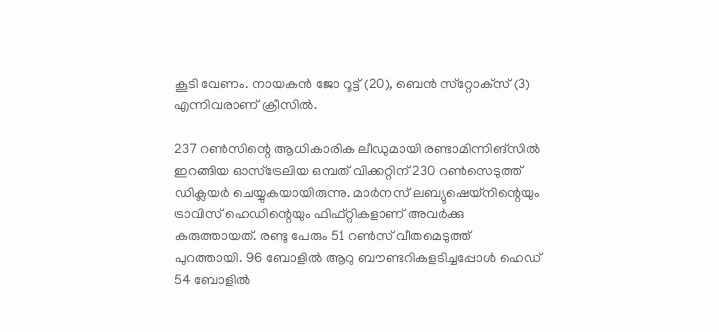കൂടി വേണം. നായകന്‍ ജോ റൂട്ട് (20), ബെന്‍ സ്‌റ്റോക്‌സ് (3) എന്നിവരാണ് ക്രീസില്‍.

237 റണ്‍സിന്റെ ആധികാരിക ലീഡുമായി രണ്ടാമിന്നിങ്‌സില്‍ ഇറങ്ങിയ ഓസ്‌ട്രേലിയ ഒമ്പത് വിക്കറ്റിന് 230 റണ്‍സെടുത്ത് ഡിക്ലയര്‍ ചെയ്യുകയായിരുന്നു. മാര്‍നസ് ലബ്യുഷെയ്‌നിന്റെയും ട്രാവിസ് ഹെഡിന്റെയും ഫിഫ്റ്റികളാണ് അവര്‍ക്കു കരുത്തായത്. രണ്ടു പേരും 51 റണ്‍സ് വീതമെടുത്ത് പുറത്തായി. 96 ബോളില്‍ ആറു ബൗണ്ടറികളടിച്ചപ്പോള്‍ ഹെഡ് 54 ബോളില്‍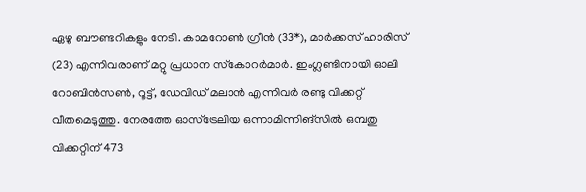ഏഴു ബൗണ്ടറികളും നേടി. കാമറോണ്‍ ഗ്രീന്‍ (33*), മാര്‍ക്കസ് ഹാരിസ് (23) എന്നിവരാണ് മറ്റു പ്രധാന സ്‌കോറര്‍മാര്‍. ഇംഗ്ലണ്ടിനായി ഓലി റോബിന്‍സണ്‍, റൂട്ട്, ഡേവിഡ് മലാന്‍ എന്നിവര്‍ രണ്ടു വിക്കറ്റ് വീതമെടുത്തു. നേരത്തേ ഓസ്‌ട്രേലിയ ഒന്നാമിന്നിങ്‌സില്‍ ഒമ്പതു വിക്കറ്റിന് 473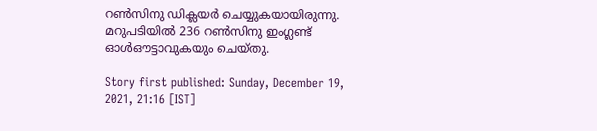റണ്‍സിനു ഡിക്ലയര്‍ ചെയ്യുകയായിരുന്നു. മറുപടിയില്‍ 236 റണ്‍സിനു ഇംഗ്ലണ്ട് ഓള്‍ഔട്ടാവുകയും ചെയ്തു.

Story first published: Sunday, December 19, 2021, 21:16 [IST]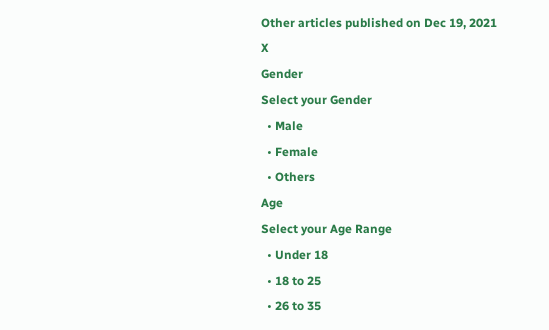Other articles published on Dec 19, 2021
X
Gender
Select your Gender
  • Male
  • Female
  • Others
Age
Select your Age Range
  • Under 18
  • 18 to 25
  • 26 to 35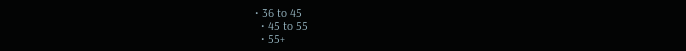• 36 to 45
  • 45 to 55
  • 55+